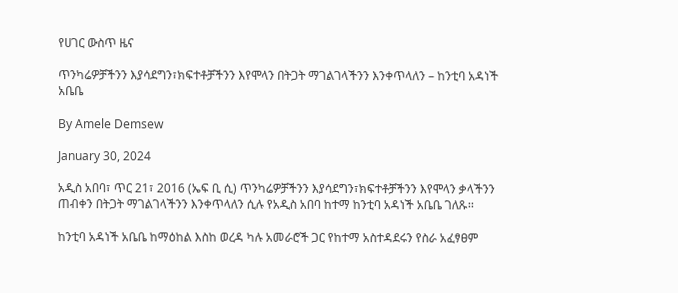የሀገር ውስጥ ዜና

ጥንካሬዎቻችንን እያሳደግን፣ክፍተቶቻችንን እየሞላን በትጋት ማገልገላችንን እንቀጥላለን – ከንቲባ አዳነች አቤቤ

By Amele Demsew

January 30, 2024

አዲስ አበባ፣ ጥር 21፣ 2016 (ኤፍ ቢ ሲ) ጥንካሬዎቻችንን እያሳደግን፣ክፍተቶቻችንን እየሞላን ቃላችንን ጠብቀን በትጋት ማገልገላችንን እንቀጥላለን ሲሉ የአዲስ አበባ ከተማ ከንቲባ አዳነች አቤቤ ገለጹ፡፡

ከንቲባ አዳነች አቤቤ ከማዕከል እስከ ወረዳ ካሉ አመራሮች ጋር የከተማ አስተዳደሩን የስራ አፈፃፀም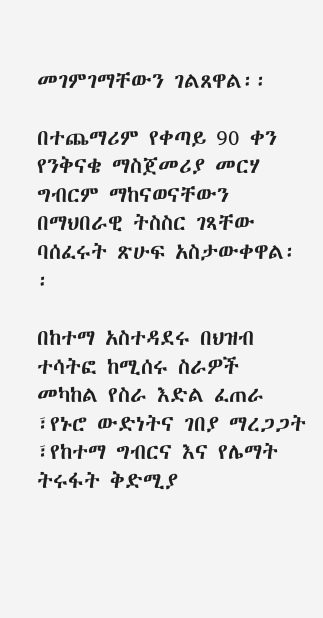መገምገማቸውን ገልጸዋል፡፡

በተጨማሪም የቀጣይ 90 ቀን የንቅናቄ ማስጀመሪያ መርሃ ግብርም ማከናወናቸውን በማህበራዊ ትስስር ገጻቸው ባሰፈሩት ጽሁፍ አስታውቀዋል፡፡

በከተማ አስተዳደሩ በህዝብ ተሳትፎ ከሚሰሩ ስራዎች መካከል የስራ እድል ፈጠራ ፣የኑሮ ውድነትና ገበያ ማረጋጋት ፣የከተማ ግብርና እና የሌማት ትሩፋት ቅድሚያ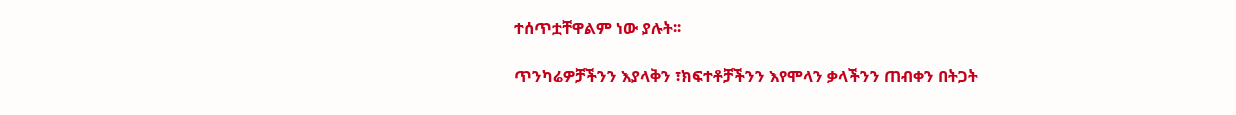ተሰጥቷቸዋልም ነው ያሉት፡፡

ጥንካሬዎቻችንን እያላቅን ፣ክፍተቶቻችንን እየሞላን ቃላችንን ጠብቀን በትጋት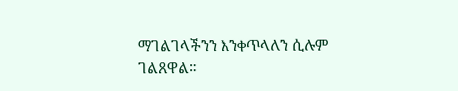ማገልገላችንን እንቀጥላለን ሲሉም ገልጸዋል።